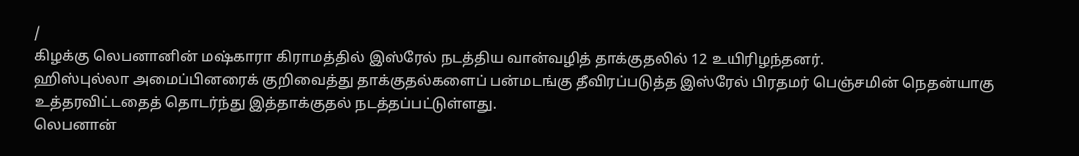/
கிழக்கு லெபனானின் மஷ்காரா கிராமத்தில் இஸ்ரேல் நடத்திய வான்வழித் தாக்குதலில் 12 உயிரிழந்தனர்.
ஹிஸ்புல்லா அமைப்பினரைக் குறிவைத்து தாக்குதல்களைப் பன்மடங்கு தீவிரப்படுத்த இஸ்ரேல் பிரதமர் பெஞ்சமின் நெதன்யாகு உத்தரவிட்டதைத் தொடர்ந்து இத்தாக்குதல் நடத்தப்பட்டுள்ளது.
லெபனான்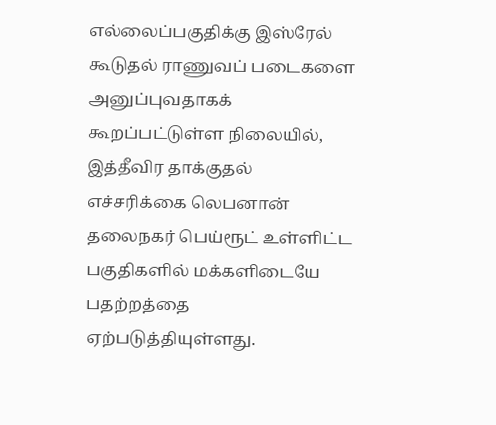எல்லைப்பகுதிக்கு இஸ்ரேல் கூடுதல் ராணுவப் படைகளை அனுப்புவதாகக் கூறப்பட்டுள்ள நிலையில், இத்தீவிர தாக்குதல் எச்சரிக்கை லெபனான் தலைநகர் பெய்ரூட் உள்ளிட்ட பகுதிகளில் மக்களிடையே பதற்றத்தை ஏற்படுத்தியுள்ளது.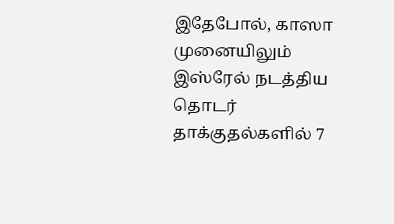இதேபோல், காஸா முனையிலும் இஸ்ரேல் நடத்திய தொடர் தாக்குதல்களில் 7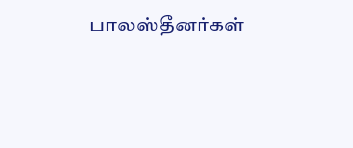பாலஸ்தீனர்கள்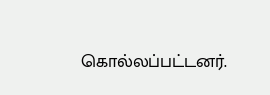கொல்லப்பட்டனர்.